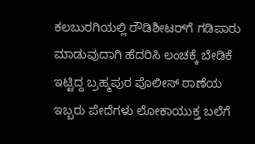ಕಲಬುರಗಿಯಲ್ಲಿ ರೌಡಿಶೀಟರ್‌ಗೆ ಗಡಿಪಾರು ಮಾಡುವುದಾಗಿ ಹೆದರಿಸಿ ಲಂಚಕ್ಕೆ ಬೇಡಿಕೆ ಇಟ್ಟಿದ್ದ ಬ್ರಹ್ಮಪುರ ಪೊಲೀಸ್ ಠಾಣೆಯ ಇಬ್ಬರು ಪೇದೆಗಳು ಲೋಕಾಯುಕ್ತ ಬಲೆಗೆ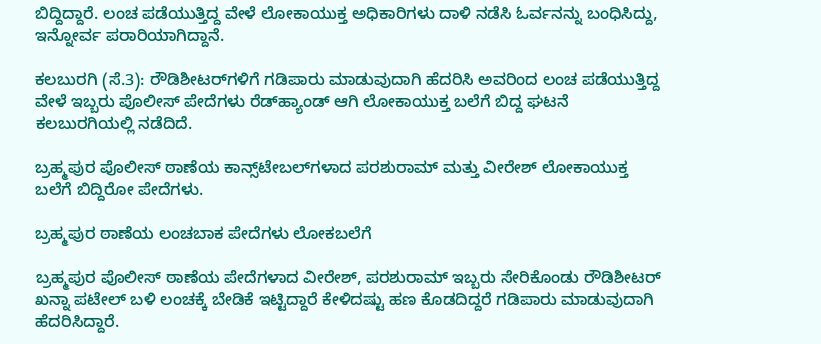ಬಿದ್ದಿದ್ದಾರೆ. ಲಂಚ ಪಡೆಯುತ್ತಿದ್ದ ವೇಳೆ ಲೋಕಾಯುಕ್ತ ಅಧಿಕಾರಿಗಳು ದಾಳಿ ನಡೆಸಿ ಓರ್ವನನ್ನು ಬಂಧಿಸಿದ್ದು, ಇನ್ನೋರ್ವ ಪರಾರಿಯಾಗಿದ್ದಾನೆ.

ಕಲಬುರಗಿ (ಸೆ.3): ರೌಡಿಶೀಟರ್‌ಗಳಿಗೆ ಗಡಿಪಾರು ಮಾಡುವುದಾಗಿ ಹೆದರಿಸಿ ಅವರಿಂದ ಲಂಚ ಪಡೆಯುತ್ತಿದ್ದ ವೇಳೆ ಇಬ್ಬರು ಪೊಲೀಸ್ ಪೇದೆಗಳು ರೆಡ್‌ಹ್ಯಾಂಡ್‌ ಆಗಿ ಲೋಕಾಯುಕ್ತ ಬಲೆಗೆ ಬಿದ್ದ ಘಟನೆ ಕಲಬುರಗಿಯಲ್ಲಿ ನಡೆದಿದೆ.

ಬ್ರಹ್ಮಪುರ ಪೊಲೀಸ್ ಠಾಣೆಯ ಕಾನ್ಸ್‌ಟೇಬಲ್‌ಗಳಾದ ಪರಶುರಾಮ್ ಮತ್ತು ವೀರೇಶ್ ಲೋಕಾಯುಕ್ತ ಬಲೆಗೆ ಬಿದ್ದಿರೋ ಪೇದೆಗಳು.

ಬ್ರಹ್ಮಪುರ ಠಾಣೆಯ ಲಂಚಬಾಕ ಪೇದೆಗಳು ಲೋಕಬಲೆಗೆ

ಬ್ರಹ್ಮಪುರ ಪೊಲೀಸ್ ಠಾಣೆಯ ಪೇದೆಗಳಾದ ವೀರೇಶ್, ಪರಶುರಾಮ್ ಇಬ್ಬರು ಸೇರಿಕೊಂಡು ರೌಡಿಶೀಟರ್‌ ಖನ್ನಾ ಪಟೇಲ್ ಬಳಿ ಲಂಚಕ್ಕೆ ಬೇಡಿಕೆ ಇಟ್ಟಿದ್ದಾರೆ ಕೇಳಿದಷ್ಟು ಹಣ ಕೊಡದಿದ್ದರೆ ಗಡಿಪಾರು ಮಾಡುವುದಾಗಿ ಹೆದರಿಸಿದ್ದಾರೆ.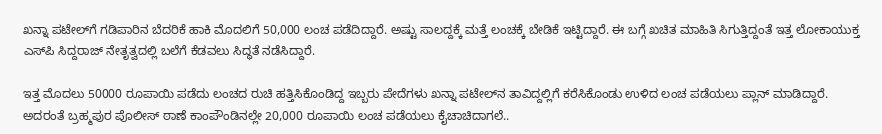ಖನ್ನಾ ಪಟೇಲ್‌ಗೆ ಗಡಿಪಾರಿನ ಬೆದರಿಕೆ ಹಾಕಿ ಮೊದಲಿಗೆ 50,000 ಲಂಚ ಪಡೆದಿದ್ದಾರೆ. ಅಷ್ಟು ಸಾಲದ್ದಕ್ಕೆ ಮತ್ತೆ ಲಂಚಕ್ಕೆ ಬೇಡಿಕೆ ಇಟ್ಟಿದ್ದಾರೆ. ಈ ಬಗ್ಗೆ ಖಚಿತ ಮಾಹಿತಿ ಸಿಗುತ್ತಿದ್ದಂತೆ ಇತ್ತ ಲೋಕಾಯುಕ್ತ ಎಸ್‌ಪಿ ಸಿದ್ದರಾಜ್ ನೇತೃತ್ವದಲ್ಲಿ ಬಲೆಗೆ ಕೆಡವಲು ಸಿದ್ಧತೆ ನಡೆಸಿದ್ದಾರೆ.

ಇತ್ತ ಮೊದಲು 50000 ರೂಪಾಯಿ ಪಡೆದು ಲಂಚದ ರುಚಿ ಹತ್ತಿಸಿಕೊಂಡಿದ್ದ ಇಬ್ಬರು ಪೇದೆಗಳು ಖನ್ನಾ ಪಟೇಲ್‌ನ ತಾವಿದ್ದಲ್ಲಿಗೆ ಕರೆಸಿಕೊಂಡು ಉಳಿದ ಲಂಚ ಪಡೆಯಲು ಪ್ಲಾನ್ ಮಾಡಿದ್ದಾರೆ. ಅದರಂತೆ ಬ್ರಹ್ಮಪುರ ಪೊಲೀಸ್ ಠಾಣೆ ಕಾಂಪೌಂಡಿನಲ್ಲೇ 20,000 ರೂಪಾಯಿ ಲಂಚ ಪಡೆಯಲು ಕೈಚಾಚಿದಾಗಲೆ..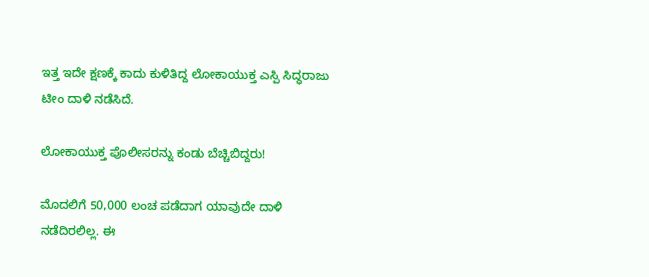ಇತ್ತ ಇದೇ ಕ್ಷಣಕ್ಕೆ ಕಾದು ಕುಳಿತಿದ್ದ ಲೋಕಾಯುಕ್ತ ಎಸ್ಪಿ ಸಿದ್ಧರಾಜು ಟೀಂ ದಾಳಿ ನಡೆಸಿದೆ.

ಲೋಕಾಯುಕ್ತ ಪೊಲೀಸರನ್ನು ಕಂಡು ಬೆಚ್ಚಿಬಿದ್ದರು!

ಮೊದಲಿಗೆ 50,000 ಲಂಚ ಪಡೆದಾಗ ಯಾವುದೇ ದಾಳಿ ನಡೆದಿರಲಿಲ್ಲ. ಈ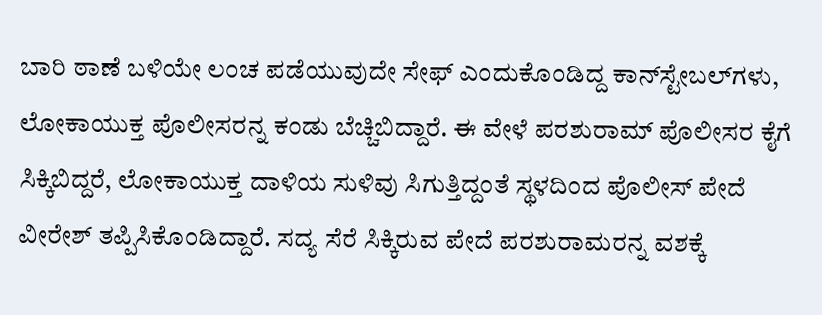ಬಾರಿ ಠಾಣೆ ಬಳಿಯೇ ಲಂಚ ಪಡೆಯುವುದೇ ಸೇಫ್ ಎಂದುಕೊಂಡಿದ್ದ ಕಾನ್‌ಸ್ಟೇಬಲ್‌ಗಳು, ಲೋಕಾಯುಕ್ತ ಪೊಲೀಸರನ್ನ ಕಂಡು ಬೆಚ್ಚಿಬಿದ್ದಾರೆ. ಈ ವೇಳೆ ಪರಶುರಾಮ್ ಪೊಲೀಸರ ಕೈಗೆ ಸಿಕ್ಕಿಬಿದ್ದರೆ, ಲೋಕಾಯುಕ್ತ ದಾಳಿಯ ಸುಳಿವು ಸಿಗುತ್ತಿದ್ದಂತೆ ಸ್ಥಳದಿಂದ ಪೊಲೀಸ್ ಪೇದೆ ವೀರೇಶ್ ತಪ್ಪಿಸಿಕೊಂಡಿದ್ದಾರೆ. ಸದ್ಯ ಸೆರೆ ಸಿಕ್ಕಿರುವ ಪೇದೆ ಪರಶುರಾಮರನ್ನ ವಶಕ್ಕೆ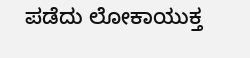ಪಡೆದು ಲೋಕಾಯುಕ್ತ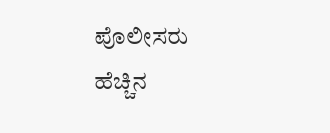ಪೊಲೀಸರು ಹೆಚ್ಚಿನ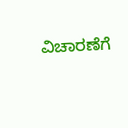ವಿಚಾರಣೆಗೆ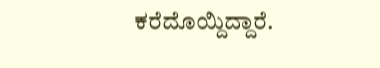ಕರೆದೊಯ್ದಿದ್ದಾರೆ.